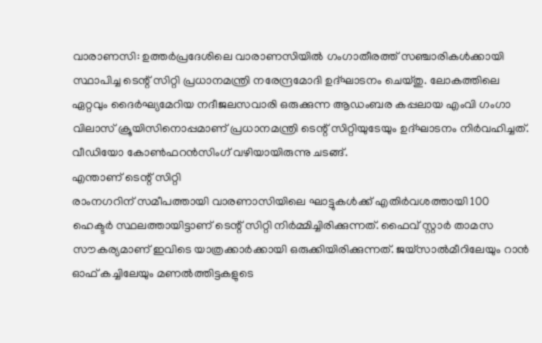വാരാണസി: ഉത്തർപ്രദേശിലെ വാരാണസിയിൽ ഗംഗാതീരത്ത് സഞ്ചാരികൾക്കായി സ്ഥാപിച്ച ടെന്റ് സിറ്റി പ്രധാനമന്ത്രി നരേന്ദ്രമോദി ഉദ്ഘാടനം ചെയ്തു. ലോകത്തിലെ ഏറ്റവും ദൈർഘ്യമേറിയ നദീജലസവാരി ഒരുക്കുന്ന ആഡംബര കപ്പലായ എംവി ഗംഗാ വിലാസ് ക്രൂയിസിനൊപ്പമാണ് പ്രധാനമന്ത്രി ടെന്റ് സിറ്റിയുടേയും ഉദ്ഘാടനം നിർവഹിച്ചത്. വീഡിയോ കോൺഫറൻസിംഗ് വഴിയായിരുന്നു ചടങ്ങ്.
എന്താണ് ടെന്റ് സിറ്റി
രാംനഗറിന് സമീപത്തായി വാരണാസിയിലെ ഘാട്ടുകൾക്ക് എതിർവശത്തായി 100 ഹെക്ടർ സ്ഥലത്തായിട്ടാണ് ടെന്റ് സിറ്റി നിർമ്മിച്ചിരിക്കുന്നത്. ഫൈവ് സ്റ്റാർ താമസ സൗകര്യമാണ് ഇവിടെ യാത്രക്കാർക്കായി ഒരുക്കിയിരിക്കുന്നത്. ജയ്സാൽമീറിലേയും റാൻ ഓഫ് കച്ചിലേയും മണൽത്തിട്ടകളുടെ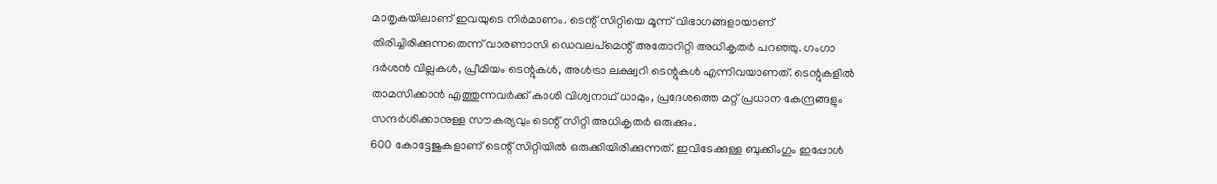മാതൃകയിലാണ് ഇവയുടെ നിർമാണം. ടെന്റ് സിറ്റിയെ മൂന്ന് വിഭാഗങ്ങളായാണ് തിരിച്ചിരിക്കുന്നതെന്ന് വാരണാസി ഡെവലപ്മെന്റ് അതോറിറ്റി അധികൃതർ പറഞ്ഞു. ഗംഗാ ദർശൻ വില്ലകൾ, പ്രീമിയം ടെന്റുകൾ, അൾട്രാ ലക്ഷ്വറി ടെന്റുകൾ എന്നിവയാണത്. ടെന്റുകളിൽ താമസിക്കാൻ എത്തുന്നവർക്ക് കാശി വിശ്വനാഥ് ധാമും, പ്രദേശത്തെ മറ്റ് പ്രധാന കേന്ദ്രങ്ങളും സന്ദർശിക്കാനുള്ള സൗകര്യവും ടെന്റ് സിറ്റി അധികൃതർ ഒരുക്കും.
600 കോട്ടേജുകളാണ് ടെന്റ് സിറ്റിയിൽ ഒരുക്കിയിരിക്കുന്നത്. ഇവിടേക്കുള്ള ബുക്കിംഗും ഇപ്പോൾ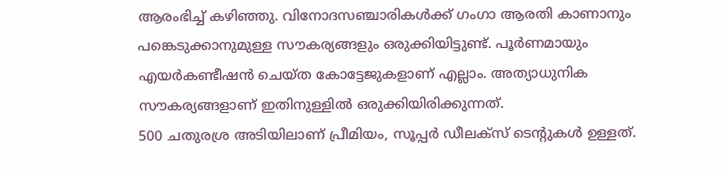ആരംഭിച്ച് കഴിഞ്ഞു. വിനോദസഞ്ചാരികൾക്ക് ഗംഗാ ആരതി കാണാനും പങ്കെടുക്കാനുമുള്ള സൗകര്യങ്ങളും ഒരുക്കിയിട്ടുണ്ട്. പൂർണമായും എയർകണ്ടീഷൻ ചെയ്ത കോട്ടേജുകളാണ് എല്ലാം. അത്യാധുനിക സൗകര്യങ്ങളാണ് ഇതിനുള്ളിൽ ഒരുക്കിയിരിക്കുന്നത്.
500 ചതുരശ്ര അടിയിലാണ് പ്രീമിയം, സൂപ്പർ ഡീലക്സ് ടെന്റുകൾ ഉള്ളത്.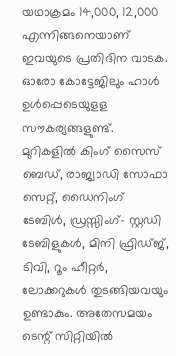യഥാക്രമം 14,000, 12,000 എന്നിങ്ങനെയാണ് ഇവയുടെ പ്രതിദിന വാടക. ഓരോ കോട്ടേജിലും ഹാൾ ഉൾപ്പെടെയുളള സൗകര്യങ്ങളുണ്ട്. മുറികളിൽ കിംഗ് സൈസ് ബെഡ്, രാജ്വാഡി സോഫാ സെറ്റ്, ഡൈനിംഗ് ടേബിൾ, ഡ്രസ്സിംഗ്- സ്റ്റഡി ടേബിളുകൾ, മിനി ഫ്രിഡ്ജ്, ടിവി, റൂം ഹീറ്റർ, ലോക്കറുകൾ തുടങ്ങിയവയും ഉണ്ടാകും. അതേസമയം ടെന്റ് സിറ്റിയിൽ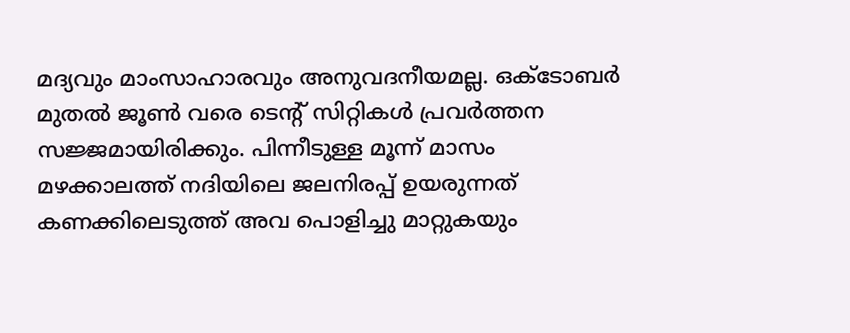മദ്യവും മാംസാഹാരവും അനുവദനീയമല്ല. ഒക്ടോബർ മുതൽ ജൂൺ വരെ ടെന്റ് സിറ്റികൾ പ്രവർത്തന സജ്ജമായിരിക്കും. പിന്നീടുള്ള മൂന്ന് മാസം മഴക്കാലത്ത് നദിയിലെ ജലനിരപ്പ് ഉയരുന്നത് കണക്കിലെടുത്ത് അവ പൊളിച്ചു മാറ്റുകയും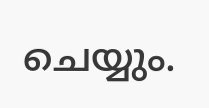ചെയ്യും.